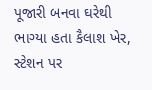પૂજારી બનવા ઘરેથી ભાગ્યા હતા કૈલાશ ખેર, સ્ટેશન પર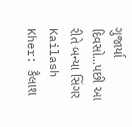ગુજાર્યા દિવસો...પછી આ રીતે બન્યા સિંગર
Kailash Kher: કૈલાશ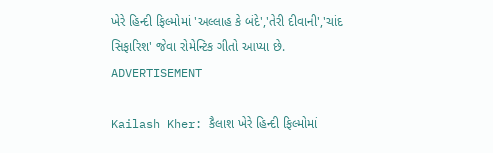ખેરે હિન્દી ફિલ્મોમાં 'અલ્લાહ કે બંદે','તેરી દીવાની','ચાંદ સિફારિશ' જેવા રોમેન્ટિક ગીતો આપ્યા છે.
ADVERTISEMENT

Kailash Kher: કૈલાશ ખેરે હિન્દી ફિલ્મોમાં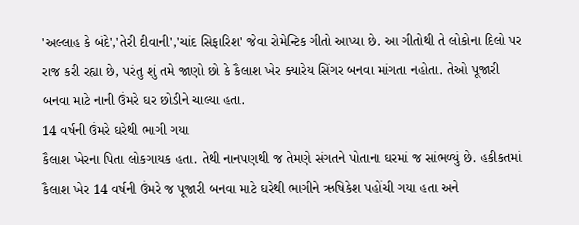'અલ્લાહ કે બંદે','તેરી દીવાની','ચાંદ સિફારિશ' જેવા રોમેન્ટિક ગીતો આપ્યા છે. આ ગીતોથી તે લોકોના દિલો પર રાજ કરી રહ્યા છે, પરંતુ શું તમે જાણો છો કે કૈલાશ ખેર ક્યારેય સિંગર બનવા માંગતા નહોતા. તેઓ પૂજારી બનવા માટે નાની ઉંમરે ઘર છોડીને ચાલ્યા હતા.
14 વર્ષની ઉંમરે ઘરેથી ભાગી ગયા
કૈલાશ ખેરના પિતા લોકગાયક હતા. તેથી નાનપણથી જ તેમણે સંગતને પોતાના ઘરમાં જ સાંભળ્યું છે. હકીકતમાં કૈલાશ ખેર 14 વર્ષની ઉંમરે જ પૂજારી બનવા માટે ઘરેથી ભાગીને ઋષિકેશ પહોંચી ગયા હતા અને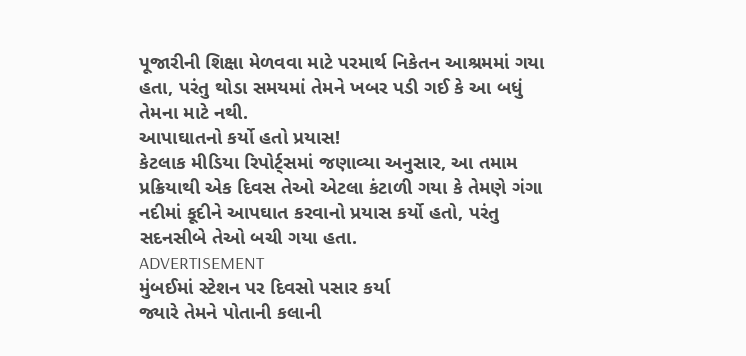પૂજારીની શિક્ષા મેળવવા માટે પરમાર્થ નિકેતન આશ્રમમાં ગયા હતા, પરંતુ થોડા સમયમાં તેમને ખબર પડી ગઈ કે આ બધું તેમના માટે નથી.
આપાઘાતનો કર્યો હતો પ્રયાસ!
કેટલાક મીડિયા રિપોર્ટ્સમાં જણાવ્યા અનુસાર, આ તમામ પ્રક્રિયાથી એક દિવસ તેઓ એટલા કંટાળી ગયા કે તેમણે ગંગા નદીમાં કૂદીને આપઘાત કરવાનો પ્રયાસ કર્યો હતો, પરંતુ સદનસીબે તેઓ બચી ગયા હતા.
ADVERTISEMENT
મુંબઈમાં સ્ટેશન પર દિવસો પસાર કર્યા
જ્યારે તેમને પોતાની કલાની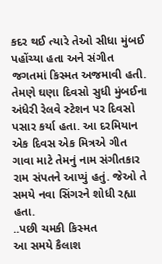કદર થઈ ત્યારે તેઓ સીધા મુંબઈ પહોંચ્યા હતા અને સંગીત જગતમાં કિસ્મત અજમાવી હતી. તેમણે ઘણા દિવસો સુધી મુંબઈના અંધેરી રેલવે સ્ટેશન પર દિવસો પસાર કર્યા હતા. આ દરમિયાન એક દિવસ એક મિત્રએ ગીત ગાવા માટે તેમનું નામ સંગીતકાર રામ સંપતને આપ્યું હતું. જેઓ તે સમયે નવા સિંગરને શોધી રહ્યા હતા.
..પછી ચમકી કિસ્મત
આ સમયે કૈલાશ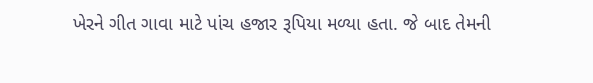ખેરને ગીત ગાવા માટે પાંચ હજાર રૂપિયા મળ્યા હતા. જે બાદ તેમની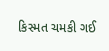કિસ્મત ચમકી ગઈ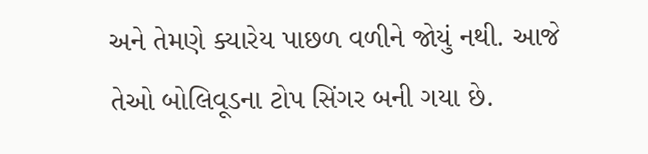અને તેમણે ક્યારેય પાછળ વળીને જોયું નથી. આજે તેઓ બોલિવૂડના ટોપ સિંગર બની ગયા છે.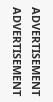ADVERTISEMENT
ADVERTISEMENT